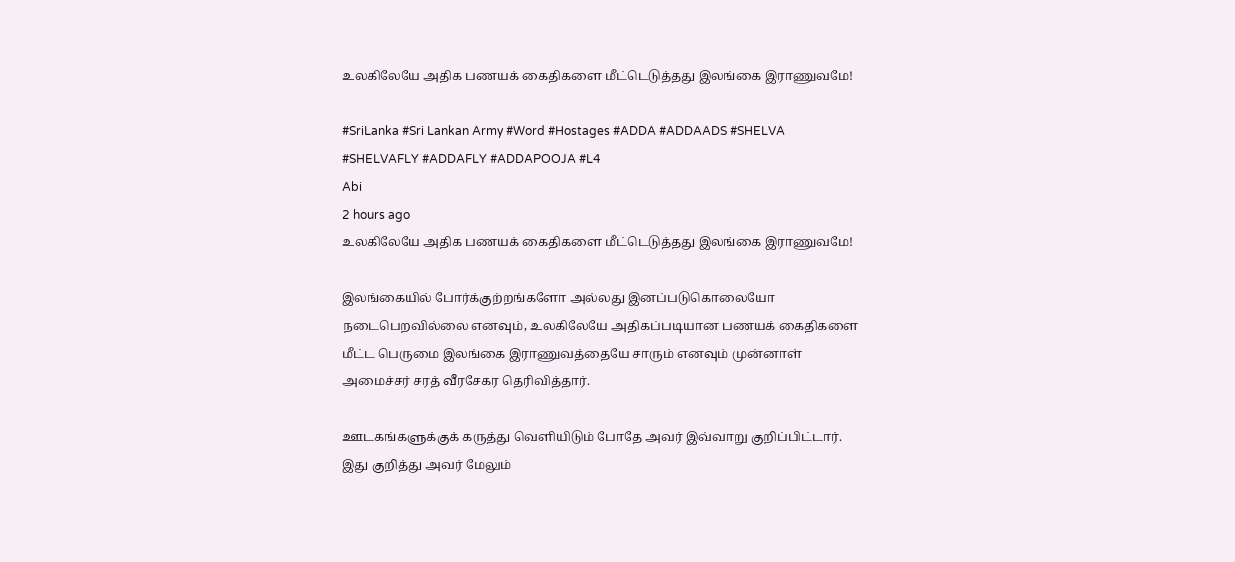உலகிலேயே அதிக பணயக் கைதிகளை மீட்டெடுத்தது இலங்கை இராணுவமே!

#SriLanka #Sri Lankan Army #Word #Hostages #ADDA #ADDAADS #SHELVA #SHELVAFLY #ADDAFLY #ADDAPOOJA #L4
Abi
2 hours ago
உலகிலேயே அதிக பணயக் கைதிகளை மீட்டெடுத்தது இலங்கை இராணுவமே!

இலங்கையில் போர்க்குற்றங்களோ அல்லது இனப்படுகொலையோ நடைபெறவில்லை எனவும், உலகிலேயே அதிகப்படியான பணயக் கைதிகளை மீட்ட பெருமை இலங்கை இராணுவத்தையே சாரும் எனவும் முன்னாள் அமைச்சர் சரத் வீரசேகர தெரிவித்தார்.

ஊடகங்களுக்குக் கருத்து வெளியிடும் போதே அவர் இவ்வாறு குறிப்பிட்டார். இது குறித்து அவர் மேலும்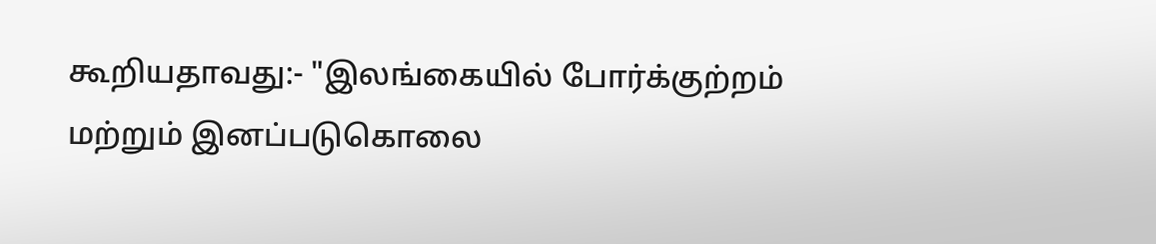கூறியதாவது:- "இலங்கையில் போர்க்குற்றம் மற்றும் இனப்படுகொலை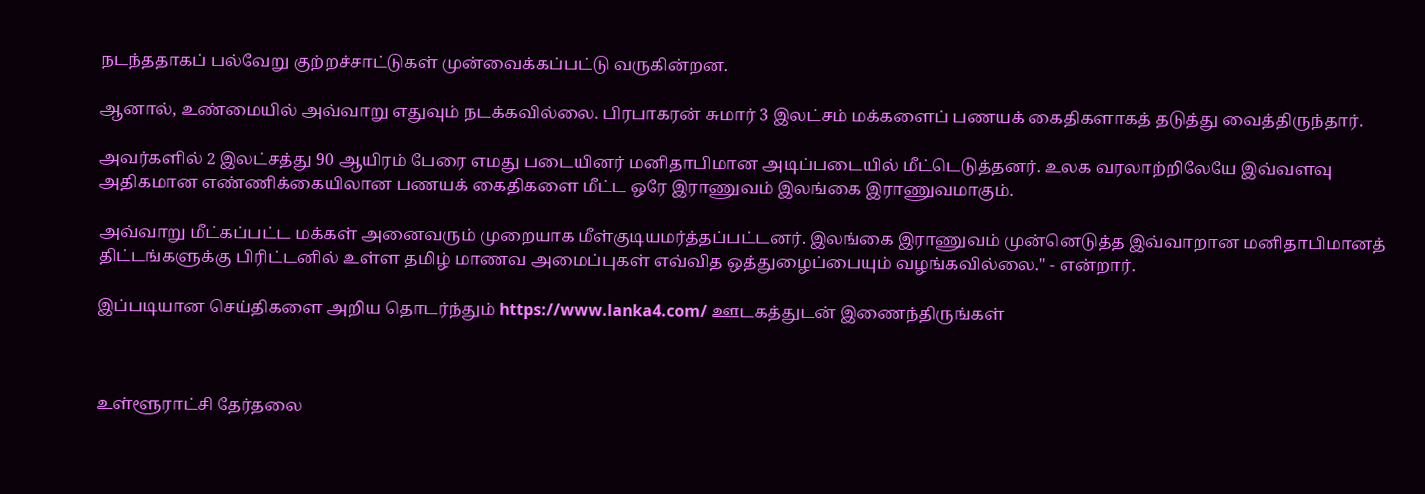நடந்ததாகப் பல்வேறு குற்றச்சாட்டுகள் முன்வைக்கப்பட்டு வருகின்றன.

ஆனால், உண்மையில் அவ்வாறு எதுவும் நடக்கவில்லை. பிரபாகரன் சுமார் 3 இலட்சம் மக்களைப் பணயக் கைதிகளாகத் தடுத்து வைத்திருந்தார்.

அவர்களில் 2 இலட்சத்து 90 ஆயிரம் பேரை எமது படையினர் மனிதாபிமான அடிப்படையில் மீட்டெடுத்தனர். உலக வரலாற்றிலேயே இவ்வளவு அதிகமான எண்ணிக்கையிலான பணயக் கைதிகளை மீட்ட ஒரே இராணுவம் இலங்கை இராணுவமாகும்.

அவ்வாறு மீட்கப்பட்ட மக்கள் அனைவரும் முறையாக மீள்குடியமர்த்தப்பட்டனர். இலங்கை இராணுவம் முன்னெடுத்த இவ்வாறான மனிதாபிமானத் திட்டங்களுக்கு பிரிட்டனில் உள்ள தமிழ் மாணவ அமைப்புகள் எவ்வித ஒத்துழைப்பையும் வழங்கவில்லை." - என்றார்.

இப்படியான செய்திகளை அறிய தொடர்ந்தும் https://www.lanka4.com/ ஊடகத்துடன் இணைந்திருங்கள்



உள்ளூராட்சி தேர்தலை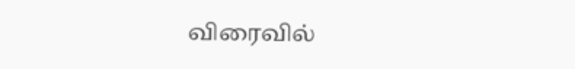விரைவில்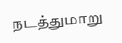நடத்துமாறு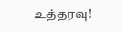உத்தரவு!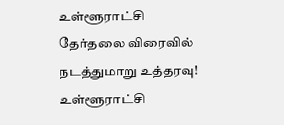உள்ளூராட்சி தேர்தலை விரைவில் நடத்துமாறு உத்தரவு!
உள்ளூராட்சி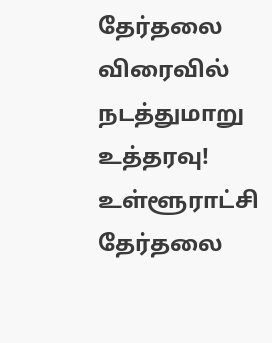தேர்தலை விரைவில் நடத்துமாறு உத்தரவு!
உள்ளூராட்சி தேர்தலை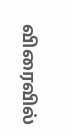விரைவில்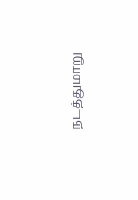நடத்துமாறு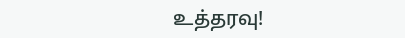உத்தரவு!